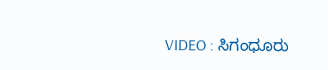VIDEO : ಸಿಗಂಧೂರು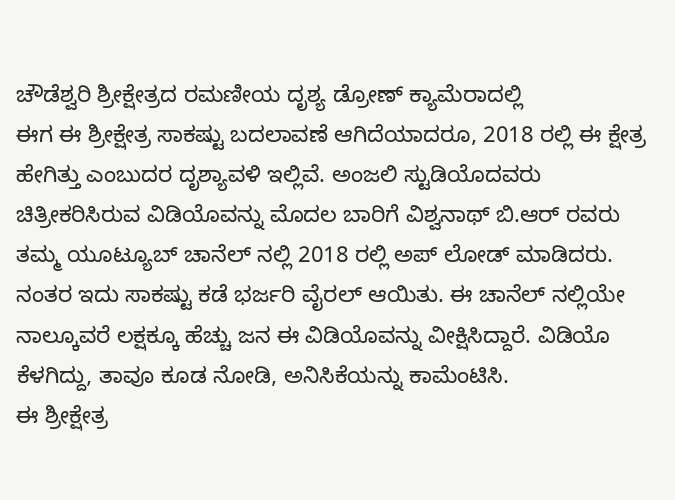ಚೌಡೆಶ್ವರಿ ಶ್ರೀಕ್ಷೇತ್ರದ ರಮಣೀಯ ದೃಶ್ಯ ಡ್ರೋಣ್ ಕ್ಯಾಮೆರಾದಲ್ಲಿ
ಈಗ ಈ ಶ್ರೀಕ್ಷೇತ್ರ ಸಾಕಷ್ಟು ಬದಲಾವಣೆ ಆಗಿದೆಯಾದರೂ, 2018 ರಲ್ಲಿ ಈ ಕ್ಷೇತ್ರ ಹೇಗಿತ್ತು ಎಂಬುದರ ದೃಶ್ಯಾವಳಿ ಇಲ್ಲಿವೆ. ಅಂಜಲಿ ಸ್ಟುಡಿಯೊದವರು ಚಿತ್ರೀಕರಿಸಿರುವ ವಿಡಿಯೊವನ್ನು ಮೊದಲ ಬಾರಿಗೆ ವಿಶ್ವನಾಥ್ ಬಿ.ಆರ್ ರವರು ತಮ್ಮ ಯೂಟ್ಯೂಬ್ ಚಾನೆಲ್ ನಲ್ಲಿ 2018 ರಲ್ಲಿ ಅಪ್ ಲೋಡ್ ಮಾಡಿದರು. ನಂತರ ಇದು ಸಾಕಷ್ಟು ಕಡೆ ಭರ್ಜರಿ ವೈರಲ್ ಆಯಿತು. ಈ ಚಾನೆಲ್ ನಲ್ಲಿಯೇ ನಾಲ್ಕೂವರೆ ಲಕ್ಷಕ್ಕೂ ಹೆಚ್ಚು ಜನ ಈ ವಿಡಿಯೊವನ್ನು ವೀಕ್ಷಿಸಿದ್ದಾರೆ. ವಿಡಿಯೊ ಕೆಳಗಿದ್ದು, ತಾವೂ ಕೂಡ ನೋಡಿ, ಅನಿಸಿಕೆಯನ್ನು ಕಾಮೆಂಟಿಸಿ.
ಈ ಶ್ರೀಕ್ಷೇತ್ರ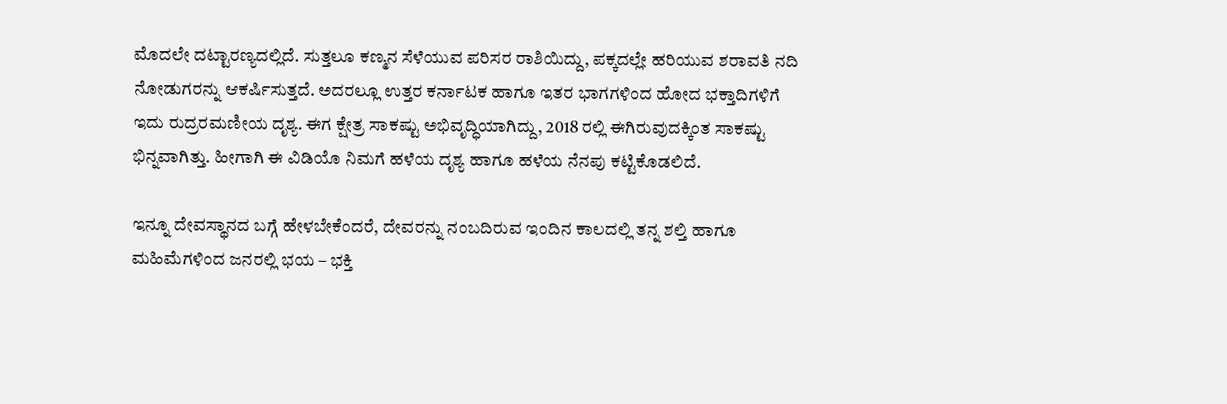ಮೊದಲೇ ದಟ್ಟಾರಣ್ಯದಲ್ಲಿದೆ. ಸುತ್ತಲೂ ಕಣ್ಮನ ಸೆಳೆಯುವ ಪರಿಸರ ರಾಶಿಯಿದ್ದು, ಪಕ್ಕದಲ್ಲೇ ಹರಿಯುವ ಶರಾವತಿ ನದಿ ನೋಡುಗರನ್ನು ಆಕರ್ಷಿಸುತ್ತದೆ. ಅದರಲ್ಲೂ ಉತ್ತರ ಕರ್ನಾಟಕ ಹಾಗೂ ಇತರ ಭಾಗಗಳಿಂದ ಹೋದ ಭಕ್ತಾದಿಗಳಿಗೆ ಇದು ರುದ್ರರಮಣೀಯ ದೃಶ್ಯ. ಈಗ ಕ್ಷೇತ್ರ ಸಾಕಷ್ಟು ಅಭಿವೃದ್ಧಿಯಾಗಿದ್ದು, 2018 ರಲ್ಲಿ ಈಗಿರುವುದಕ್ಕಿಂತ ಸಾಕಷ್ಟು ಭಿನ್ನವಾಗಿತ್ತು. ಹೀಗಾಗಿ ಈ ವಿಡಿಯೊ ನಿಮಗೆ ಹಳೆಯ ದೃಶ್ಯ ಹಾಗೂ ಹಳೆಯ ನೆನಪು ಕಟ್ಟಿಕೊಡಲಿದೆ.

ಇನ್ನೂ ದೇವಸ್ಥಾನದ ಬಗ್ಗೆ ಹೇಳಬೇಕೆಂದರೆ, ದೇವರನ್ನು ನಂಬದಿರುವ ಇಂದಿನ ಕಾಲದಲ್ಲಿ ತನ್ನ ಶಲ್ತಿ ಹಾಗೂ ಮಹಿಮೆಗಳಿಂದ ಜನರಲ್ಲಿ ಭಯ – ಭಕ್ತಿ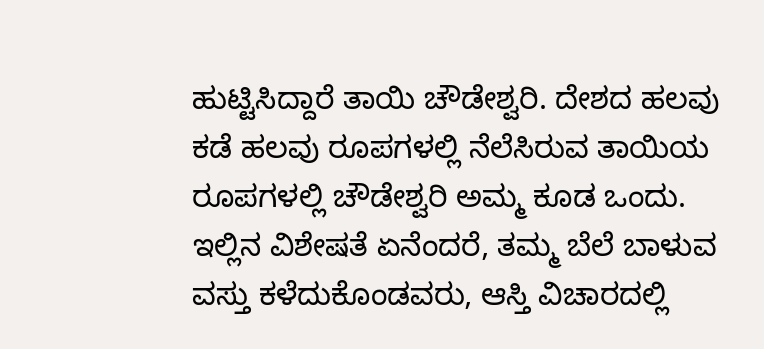ಹುಟ್ಟಿಸಿದ್ದಾರೆ ತಾಯಿ ಚೌಡೇಶ್ವರಿ. ದೇಶದ ಹಲವು ಕಡೆ ಹಲವು ರೂಪಗಳಲ್ಲಿ ನೆಲೆಸಿರುವ ತಾಯಿಯ ರೂಪಗಳಲ್ಲಿ ಚೌಡೇಶ್ವರಿ ಅಮ್ಮ ಕೂಡ ಒಂದು. ಇಲ್ಲಿನ ವಿಶೇಷತೆ ಏನೆಂದರೆ, ತಮ್ಮ ಬೆಲೆ ಬಾಳುವ ವಸ್ತು ಕಳೆದುಕೊಂಡವರು, ಆಸ್ತಿ ವಿಚಾರದಲ್ಲಿ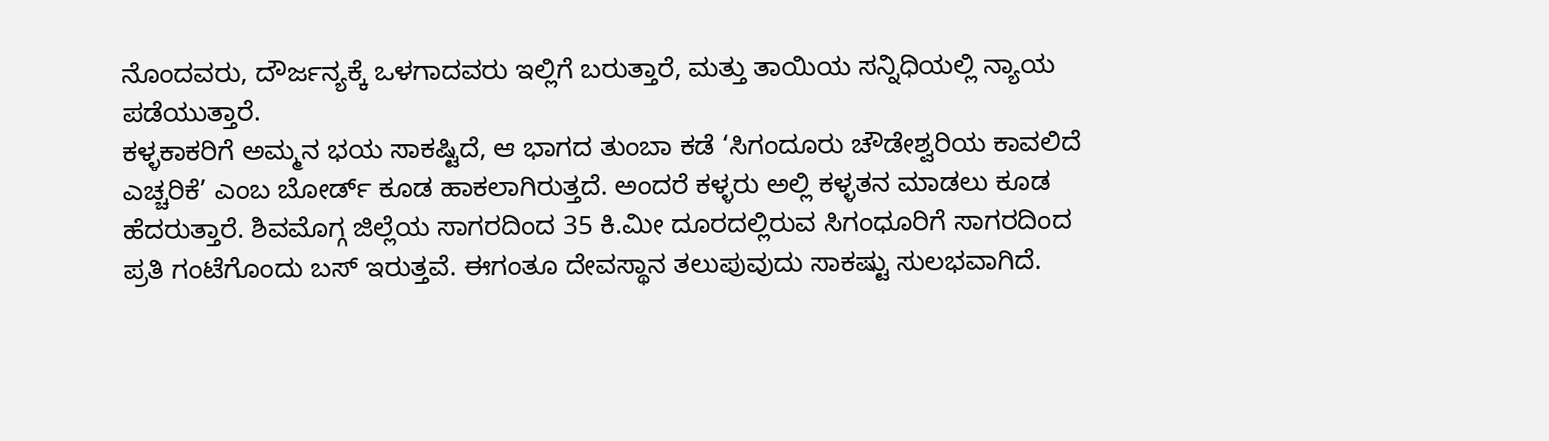ನೊಂದವರು, ದೌರ್ಜನ್ಯಕ್ಕೆ ಒಳಗಾದವರು ಇಲ್ಲಿಗೆ ಬರುತ್ತಾರೆ, ಮತ್ತು ತಾಯಿಯ ಸನ್ನಿಧಿಯಲ್ಲಿ ನ್ಯಾಯ ಪಡೆಯುತ್ತಾರೆ.
ಕಳ್ಳಕಾಕರಿಗೆ ಅಮ್ಮನ ಭಯ ಸಾಕಷ್ಟಿದೆ, ಆ ಭಾಗದ ತುಂಬಾ ಕಡೆ ‘ಸಿಗಂದೂರು ಚೌಡೇಶ್ವರಿಯ ಕಾವಲಿದೆ ಎಚ್ಚರಿಕೆ’ ಎಂಬ ಬೋರ್ಡ್ ಕೂಡ ಹಾಕಲಾಗಿರುತ್ತದೆ. ಅಂದರೆ ಕಳ್ಳರು ಅಲ್ಲಿ ಕಳ್ಳತನ ಮಾಡಲು ಕೂಡ ಹೆದರುತ್ತಾರೆ. ಶಿವಮೊಗ್ಗ ಜಿಲ್ಲೆಯ ಸಾಗರದಿಂದ 35 ಕಿ.ಮೀ ದೂರದಲ್ಲಿರುವ ಸಿಗಂಧೂರಿಗೆ ಸಾಗರದಿಂದ ಪ್ರತಿ ಗಂಟೆಗೊಂದು ಬಸ್ ಇರುತ್ತವೆ. ಈಗಂತೂ ದೇವಸ್ಥಾನ ತಲುಪುವುದು ಸಾಕಷ್ಟು ಸುಲಭವಾಗಿದೆ.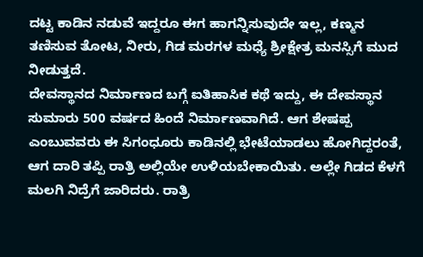ದಟ್ಟ ಕಾಡಿನ ನಡುವೆ ಇದ್ದರೂ ಈಗ ಹಾಗನ್ನಿಸುವುದೇ ಇಲ್ಲ, ಕಣ್ಮನ ತಣಿಸುವ ತೋಟ, ನೀರು, ಗಿಡ ಮರಗಳ ಮಧ್ಯೆ ಶ್ರೀಕ್ಷೇತ್ರ ಮನಸ್ಸಿಗೆ ಮುದ ನೀಡುತ್ತದೆ.
ದೇವಸ್ಥಾನದ ನಿರ್ಮಾಣದ ಬಗ್ಗೆ ಐತಿಹಾಸಿಕ ಕಥೆ ಇದ್ದು, ಈ ದೇವಸ್ಥಾನ ಸುಮಾರು 500 ವರ್ಷದ ಹಿಂದೆ ನಿರ್ಮಾಣವಾಗಿದೆ. ಆಗ ಶೇಷಪ್ಪ ಎಂಬುವವರು ಈ ಸಿಗಂಧೂರು ಕಾಡಿನಲ್ಲಿ ಭೇಟೆಯಾಡಲು ಹೋಗಿದ್ದರಂತೆ, ಆಗ ದಾರಿ ತಪ್ಪಿ ರಾತ್ರಿ ಅಲ್ಲಿಯೇ ಉಳಿಯಬೇಕಾಯಿತು. ಅಲ್ಲೇ ಗಿಡದ ಕೆಳಗೆ ಮಲಗಿ ನಿದ್ರೆಗೆ ಜಾರಿದರು. ರಾತ್ರಿ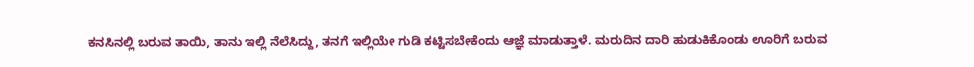ಕನಸಿನಲ್ಲಿ ಬರುವ ತಾಯಿ, ತಾನು ಇಲ್ಲಿ ನೆಲೆಸಿದ್ದು, ತನಗೆ ಇಲ್ಲಿಯೇ ಗುಡಿ ಕಟ್ಟಿಸಬೇಕೆಂದು ಆಜ್ಞೆ ಮಾಡುತ್ತಾಳೆ. ಮರುದಿನ ದಾರಿ ಹುಡುಕಿಕೊಂಡು ಊರಿಗೆ ಬರುವ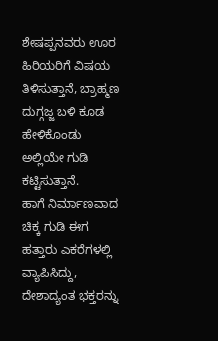ಶೇಷಪ್ಪನವರು ಊರ ಹಿರಿಯರಿಗೆ ವಿಷಯ ತಿಳಿಸುತ್ತಾನೆ, ಬ್ರಾಹ್ಮಣ ದುಗ್ಗಜ್ಜ ಬಳಿ ಕೂಡ ಹೇಳಿಕೊಂಡು ಅಲ್ಲಿಯೇ ಗುಡಿ ಕಟ್ಟಿಸುತ್ತಾನೆ.
ಹಾಗೆ ನಿರ್ಮಾಣವಾದ ಚಿಕ್ಕ ಗುಡಿ ಈಗ ಹತ್ತಾರು ಎಕರೆಗಳಲ್ಲಿ ವ್ಯಾಪಿಸಿದ್ದು, ದೇಶಾದ್ಯಂತ ಭಕ್ತರನ್ನು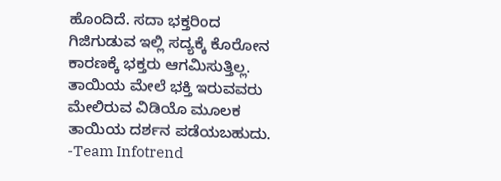ಹೊಂದಿದೆ. ಸದಾ ಭಕ್ತರಿಂದ ಗಿಜಿಗುಡುವ ಇಲ್ಲಿ ಸದ್ಯಕ್ಕೆ ಕೊರೋನ ಕಾರಣಕ್ಕೆ ಭಕ್ತರು ಆಗಮಿಸುತ್ತಿಲ್ಲ. ತಾಯಿಯ ಮೇಲೆ ಭಕ್ತಿ ಇರುವವರು ಮೇಲಿರುವ ವಿಡಿಯೊ ಮೂಲಕ ತಾಯಿಯ ದರ್ಶನ ಪಡೆಯಬಹುದು.
-Team Infotrend